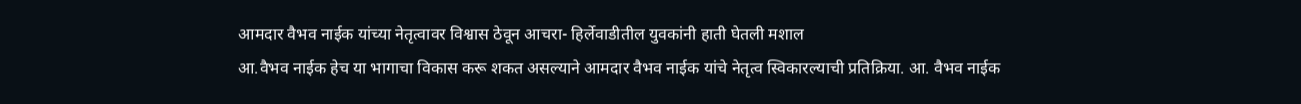आमदार वैभव नाईक यांच्या नेतृत्वावर विश्वास ठेवून आचरा- हिर्लेवाडीतील युवकांनी हाती घेतली मशाल
आ.वैभव नाईक हेच या भागाचा विकास करू शकत असल्याने आमदार वैभव नाईक यांचे नेतृत्व स्विकारल्याची प्रतिक्रिया. आ. वैभव नाईक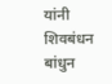यांनी शिवबंधन बांधुन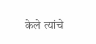केले त्यांचे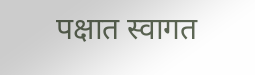पक्षात स्वागत